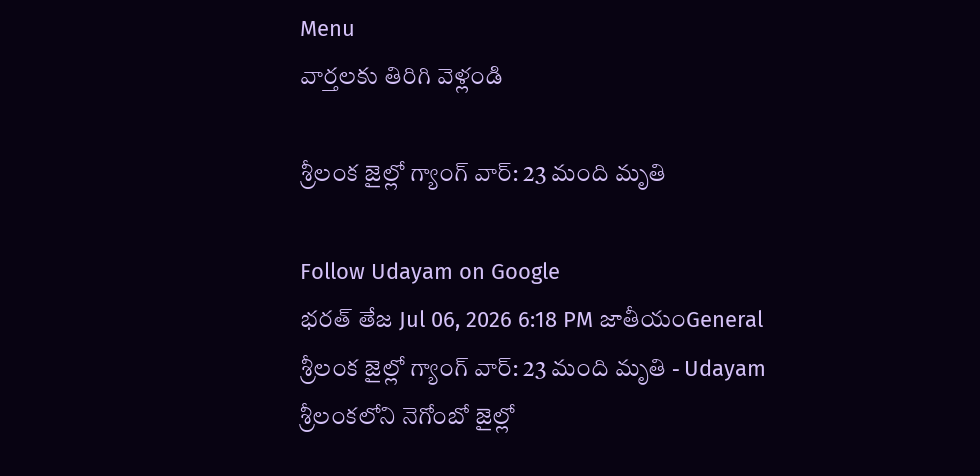Menu
వార్తలకు తిరిగి వెళ్లండి

శ్రీలంక జైల్లో గ్యాంగ్ వార్: 23 మంది మృతి

Follow Udayam on Google
భరత్ తేజ Jul 06, 2026 6:18 PM జాతీయంGeneral
శ్రీలంక జైల్లో గ్యాంగ్ వార్: 23 మంది మృతి - Udayam
శ్రీలంకలోని నెగోంబో జైల్లో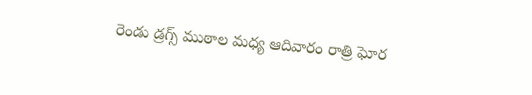రెండు డ్రగ్స్ ముఠాల మధ్య ఆదివారం రాత్రి ఘోర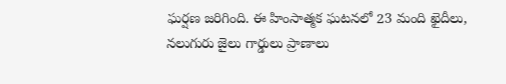ఘర్షణ జరిగింది. ఈ హింసాత్మక ఘటనలో 23 మంది ఖైదీలు, నలుగురు జైలు గార్డులు ప్రాణాలు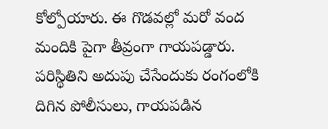కోల్పోయారు. ఈ గొడవల్లో మరో వంద మందికి పైగా తీవ్రంగా గాయపడ్డారు. పరిస్థితిని అదుపు చేసేందుకు రంగంలోకి దిగిన పోలీసులు, గాయపడిన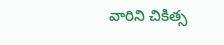వారిని చికిత్స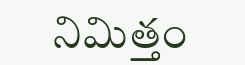నిమిత్తం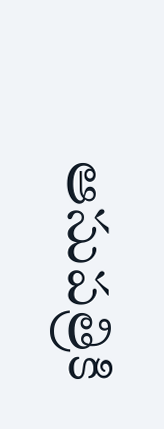ఆసుపత్రికి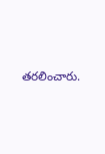తరలించారు.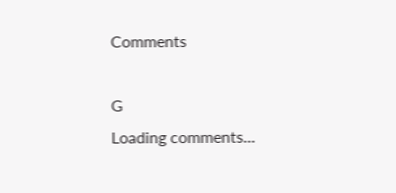Comments

G
Loading comments...